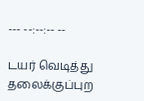--- --:--:-- --

டயர் வெடித்து தலைக்குப்புற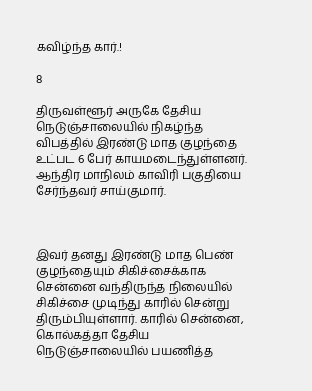கவிழ்ந்த கார்.!

8

திருவள்ளூர் அருகே தேசிய நெடுஞ்சாலையில் நிகழ்ந்த விபத்தில் இரண்டு மாத குழந்தை உட்பட 6 பேர் காயமடைந்துள்ளனர். ஆந்திர மாநிலம் காவிரி பகுதியை சேர்ந்தவர் சாய்குமார்.



இவர் தனது இரண்டு மாத பெண் குழந்தையும் சிகிச்சைக்காக சென்னை வந்திருந்த நிலையில் சிகிச்சை முடிந்து காரில் சென்று திரும்பியுள்ளார். காரில் சென்னை, கொல்கத்தா தேசிய நெடுஞ்சாலையில் பயணித்த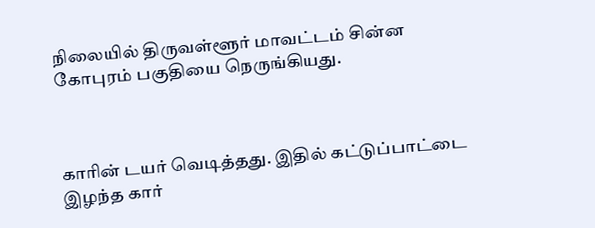நிலையில் திருவள்ளூர் மாவட்டம் சின்ன கோபுரம் பகுதியை நெருங்கியது.



காரின் டயர் வெடித்தது. இதில் கட்டுப்பாட்டை இழந்த கார்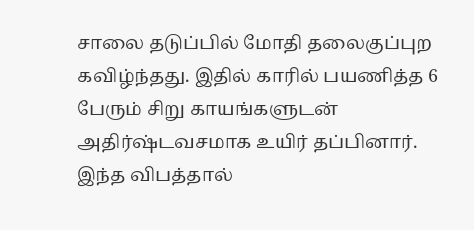சாலை தடுப்பில் மோதி தலைகுப்புற கவிழ்ந்தது. இதில் காரில் பயணித்த 6 பேரும் சிறு காயங்களுடன் அதிர்ஷ்டவசமாக உயிர் தப்பினார். இந்த விபத்தால்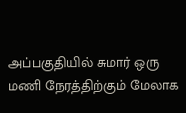அப்பகுதியில் சுமார் ஒரு மணி நேரத்திற்கும் மேலாக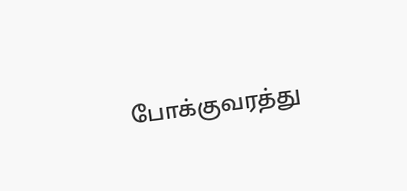போக்குவரத்து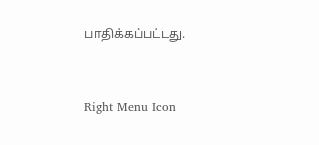பாதிக்கப்பட்டது.



Right Menu Icon